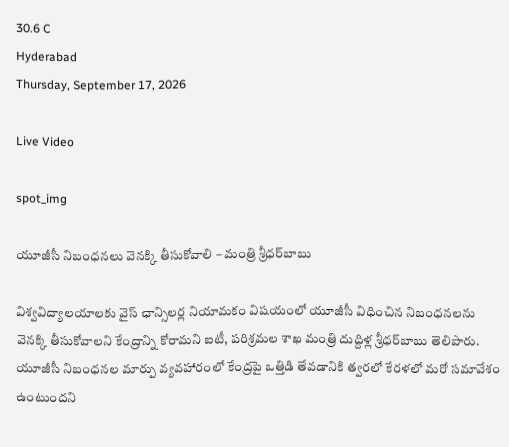30.6 C
Hyderabad
Thursday, September 17, 2026

Live Video

spot_img

యూజీసీ నిబంధనలు వెనక్కి తీసుకోవాలి – మంత్రి శ్రీధర్‌బాబు

విశ్వవిద్యాలయాలకు వైస్‌ ఛాన్సిలర్ల నియామకం విషయంలో యూజీసీ విధించిన నిబంధనలను వెనక్కి తీసుకోవాలని కేంద్రాన్ని కోరామని ఐటీ, పరిశ్రమల శాఖ మంత్రి దుద్దిళ్ల శ్రీధర్‌బాబు తెలిపారు. యూజీసీ నిబంధనల మార్పు వ్యవహారంలో కేంద్రపై ఒత్తిడి తేవడానికి త్వరలో కేరళలో మరో సమావేశం ఉంటుందని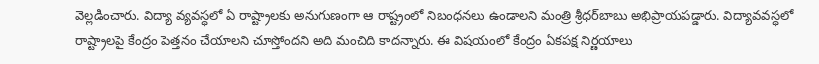వెల్లడించారు. విద్యా వ్యవస్ధలో ఏ రాష్ట్రాలకు అనుగుణంగా ఆ రాష్ట్రంలో నిబంధనలు ఉండాలని మంత్రి శ్రీధర్‌బాబు అభిప్రాయపడ్డారు. విద్యావవస్ధలో రాష్ట్రాలపై కేంద్రం పెత్తనం చేయాలని చూస్తోందని అది మంచిది కాదన్నారు. ఈ విషయంలో కేంద్రం ఏకపక్ష నిర్ణయాలు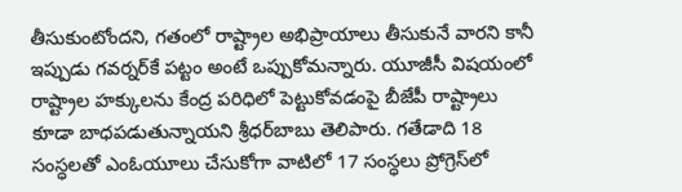తీసుకుంటోందని, గతంలో రాష్ట్రాల అభిప్రాయాలు తీసుకునే వారని కానీ ఇప్పుడు గవర్నర్‌కే పట్టం అంటే ఒప్పుకోమన్నారు. యూజీసీ విషయంలో రాష్ట్రాల హక్కులను కేంద్ర పరిధిలో పెట్టుకోవడంపై బీజేపీ రాష్ట్రాలు కూడా బాధపడుతున్నాయని శ్రీధర్‌బాబు తెలిపారు. గతేడాది 18 సంస్ధలతో ఎంఓయూలు చేసుకోగా వాటిలో 17 సంస్ధలు ప్రోగ్రెస్‌లో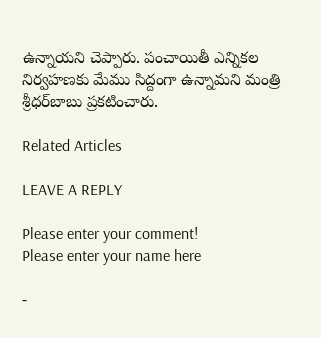ఉన్నాయని చెప్పారు. పంచాయితీ ఎన్నికల నిర్వహణకు మేము సిద్దంగా ఉన్నామని మంత్రి శ్రీధర్‌బాబు ప్రకటించారు.

Related Articles

LEAVE A REPLY

Please enter your comment!
Please enter your name here

-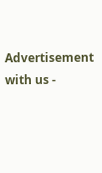Advertisement with us -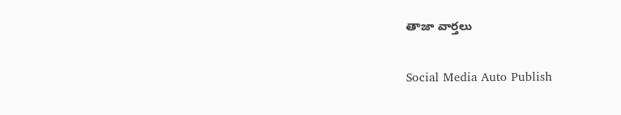తాజా వార్తలు

Social Media Auto Publish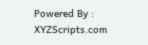Powered By : XYZScripts.com